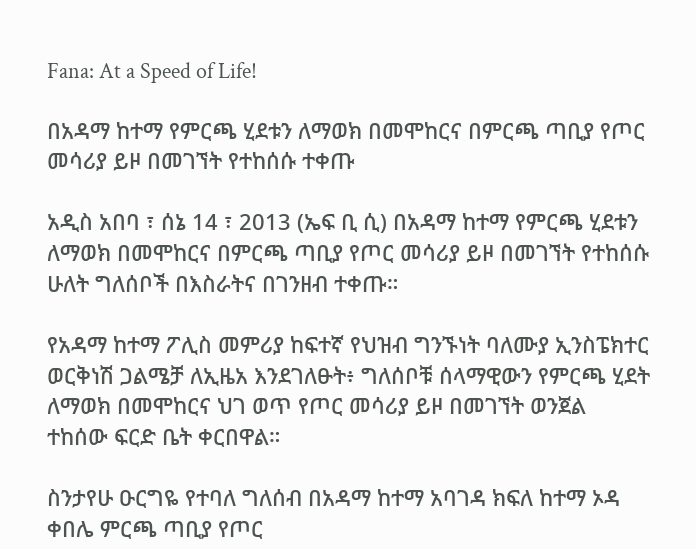Fana: At a Speed of Life!

በአዳማ ከተማ የምርጫ ሂደቱን ለማወክ በመሞከርና በምርጫ ጣቢያ የጦር መሳሪያ ይዞ በመገኘት የተከሰሱ ተቀጡ

አዲስ አበባ ፣ ሰኔ 14 ፣ 2013 (ኤፍ ቢ ሲ) በአዳማ ከተማ የምርጫ ሂደቱን ለማወክ በመሞከርና በምርጫ ጣቢያ የጦር መሳሪያ ይዞ በመገኘት የተከሰሱ ሁለት ግለሰቦች በእስራትና በገንዘብ ተቀጡ።

የአዳማ ከተማ ፖሊስ መምሪያ ከፍተኛ የህዝብ ግንኙነት ባለሙያ ኢንስፔክተር ወርቅነሽ ጋልሜቻ ለኢዜአ እንደገለፁት፥ ግለሰቦቹ ሰላማዊውን የምርጫ ሂደት ለማወክ በመሞከርና ህገ ወጥ የጦር መሳሪያ ይዞ በመገኘት ወንጀል ተከሰው ፍርድ ቤት ቀርበዋል።

ስንታየሁ ዑርግዬ የተባለ ግለሰብ በአዳማ ከተማ አባገዳ ክፍለ ከተማ ኦዳ ቀበሌ ምርጫ ጣቢያ የጦር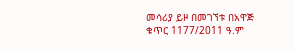መሳሪያ ይዞ በመገኘቱ በአዋጅ ቁጥር 1177/2011 ዓ.ም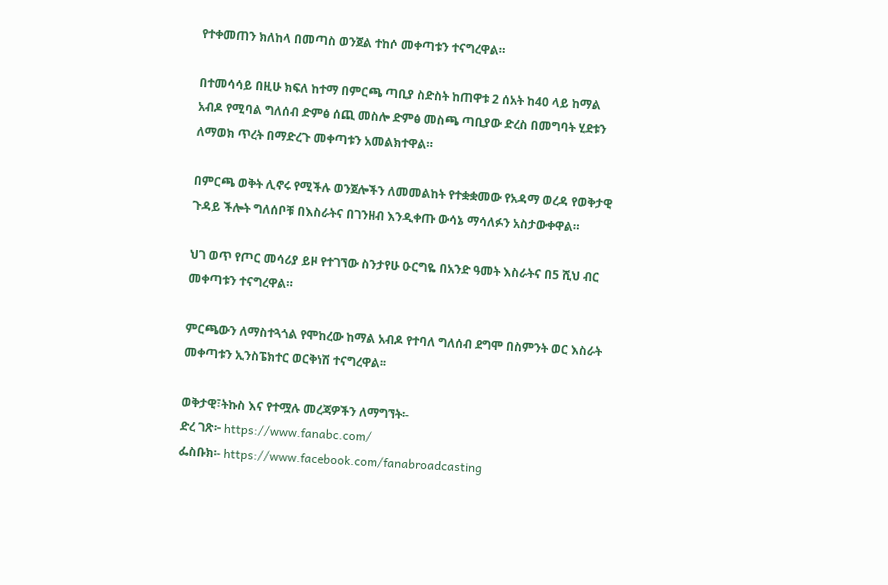የተቀመጠን ክለከላ በመጣስ ወንጀል ተከሶ መቀጣቱን ተናግረዋል።

በተመሳሳይ በዚሁ ክፍለ ከተማ በምርጫ ጣቢያ ስድስት ከጠዋቱ 2 ሰአት ከ40 ላይ ከማል አብዶ የሚባል ግለሰብ ድምፅ ሰጪ መስሎ ድምፅ መስጫ ጣቢያው ድረስ በመግባት ሂደቱን ለማወክ ጥረት በማድረጉ መቀጣቱን አመልክተዋል።

በምርጫ ወቅት ሊኖሩ የሚችሉ ወንጀሎችን ለመመልከት የተቋቋመው የአዳማ ወረዳ የወቅታዊ ጉዳይ ችሎት ግለሰቦቹ በእስራትና በገንዘብ እንዲቀጡ ውሳኔ ማሳለፉን አስታውቀዋል።

ህገ ወጥ የጦር መሳሪያ ይዞ የተገኘው ስንታየሁ ዑርግዬ በአንድ ዓመት እስራትና በ5 ሺህ ብር መቀጣቱን ተናግረዋል።

ምርጫውን ለማስተጓጎል የሞከረው ከማል አብዶ የተባለ ግለሰብ ደግሞ በስምንት ወር እስራት መቀጣቱን ኢንስፔክተር ወርቅነሽ ተናግረዋል፡፡

ወቅታዊ፣ትኩስ እና የተሟሉ መረጃዎችን ለማግኘት፡-
ድረ ገጽ፦ https://www.fanabc.com/
ፌስቡክ፡- https://www.facebook.com/fanabroadcasting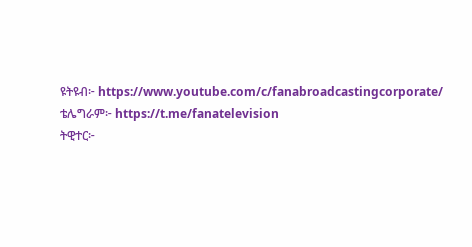ዩትዩብ፦ https://www.youtube.com/c/fanabroadcastingcorporate/
ቴሌግራም፦ https://t.me/fanatelevision
ትዊተር፦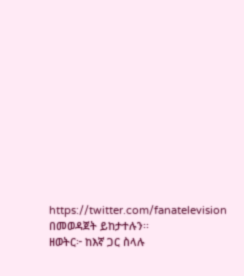https://twitter.com/fanatelevision በመወዳጀት ይከታተሉን፡፡
ዘወትር፦ ከእኛ ጋር ስላሉ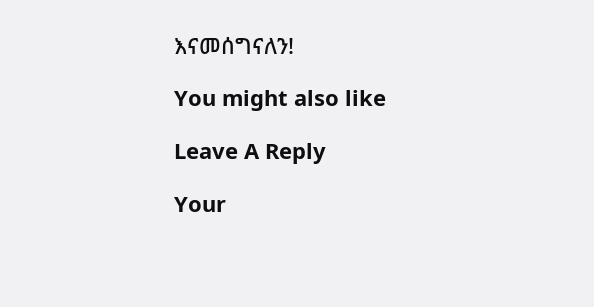እናመሰግናለን!

You might also like

Leave A Reply

Your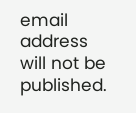email address will not be published.